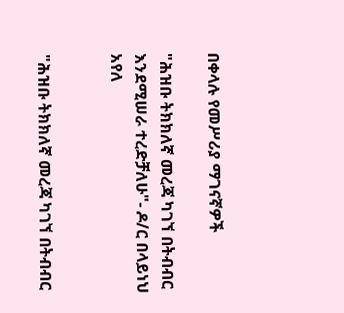በቀላሉ የመሥሪያ ማገናኛዎች

"ሕዝቡ ትክክለኛ መረጃ ካገኘ በትብብር እንደሚሠራ ተረድቻለሁ"- ዶ/ር በላይነህ አየለ


"ሕዝቡ ትክክለኛ መረጃ ካገኘ በትብብር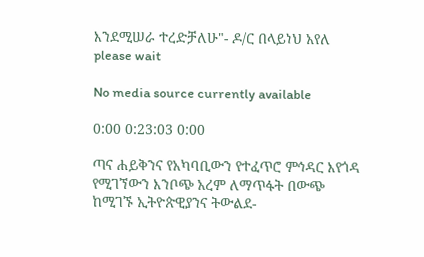እንደሚሠራ ተረድቻለሁ"- ዶ/ር በላይነህ አየለ
please wait

No media source currently available

0:00 0:23:03 0:00

ጣና ሐይቅንና የአካባቢውን የተፈጥሮ ምኅዳር እየጎዳ የሚገኘውን እንቦጭ አረም ለማጥፋት በውጭ ከሚገኙ ኢትዮጵዊያንና ትውልደ-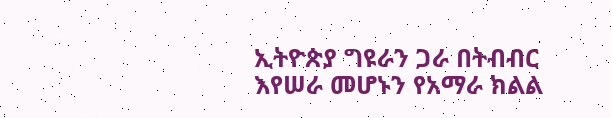ኢትዮጵያ ግዩራን ጋራ በትብብር እየሠራ መሆኑን የአማራ ክልል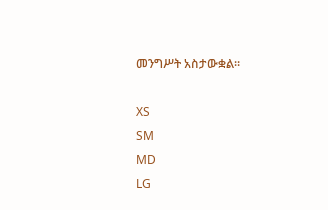መንግሥት አስታውቋል።

XS
SM
MD
LG